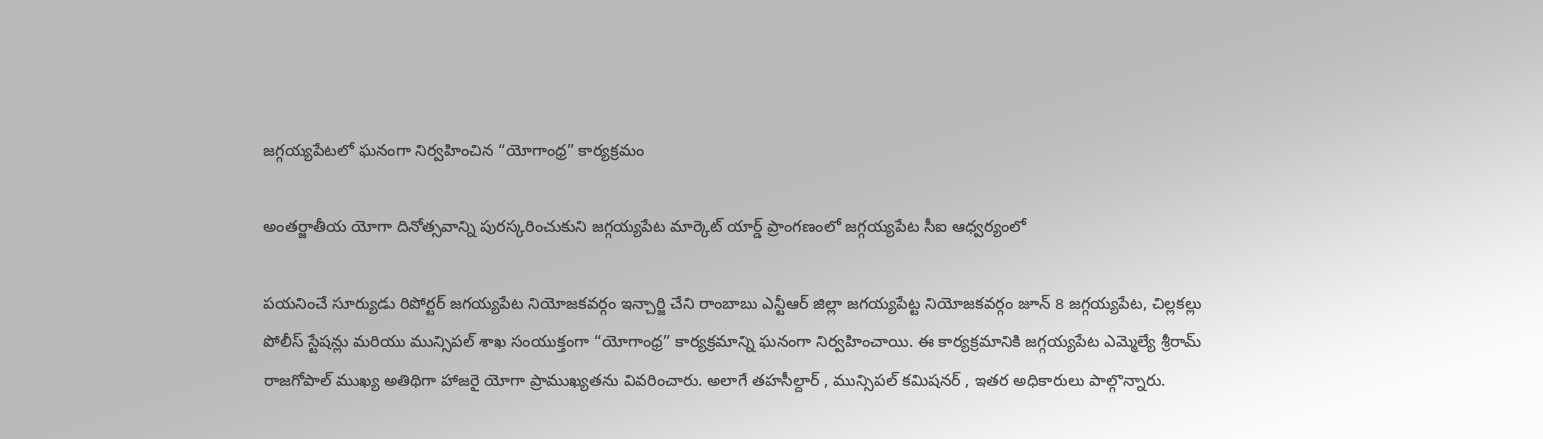జగ్గయ్యపేటలో ఘనంగా నిర్వహించిన “యోగాంధ్ర” కార్యక్రమం

అంతర్జాతీయ యోగా దినోత్సవాన్ని పురస్కరించుకుని జగ్గయ్యపేట మార్కెట్ యార్డ్ ప్రాంగణంలో జగ్గయ్యపేట సీఐ ఆధ్వర్యంలో

పయనించే సూర్యుడు రిపోర్టర్ జగయ్యపేట నియోజకవర్గం ఇన్చార్జి చేని రాంబాబు ఎన్టీఆర్ జిల్లా జగయ్యపేట్ట నియోజకవర్గం జూన్ 8 జగ్గయ్యపేట, చిల్లకల్లు పోలీస్ స్టేషన్లు మరియు మున్సిపల్ శాఖ సంయుక్తంగా “యోగాంధ్ర” కార్యక్రమాన్ని ఘనంగా నిర్వహించాయి. ఈ కార్యక్రమానికి జగ్గయ్యపేట ఎమ్మెల్యే శ్రీరామ్ రాజగోపాల్ ముఖ్య అతిథిగా హాజరై యోగా ప్రాముఖ్యతను వివరించారు. అలాగే తహసీల్దార్ , మున్సిపల్ కమిషనర్ , ఇతర అధికారులు పాల్గొన్నారు.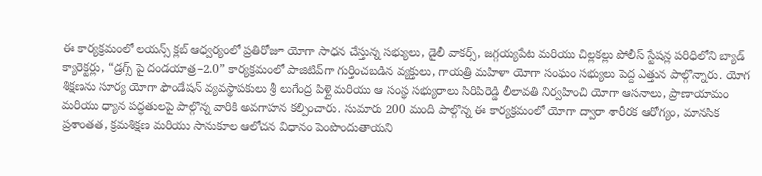ఈ కార్యక్రమంలో లయన్స్ క్లబ్ ఆధ్వర్యంలో ప్రతిరోజూ యోగా సాధన చేస్తున్న సభ్యులు, డైలీ వాకర్స్, జగ్గయ్యపేట మరియు చిల్లకల్లు పోలీస్ స్టేషన్ల పరిధిలోని బ్యాడ్ క్యారెక్టర్లు, “డ్రగ్స్ పై దండయాత్ర–2.0” కార్యక్రమంలో పాజిటివ్‌గా గుర్తించబడిన వ్యక్తులు, గాయత్రి మహిళా యోగా సంఘం సభ్యులు పెద్ద ఎత్తున పాల్గొన్నారు. యోగ శిక్షణను సూర్య యోగా ఫౌండేషన్ వ్యవస్థాపకులు శ్రీ లుగేంద్ర పిళ్లై మరియు ఆ సంస్థ సభ్యురాలు సిరిపిరెడ్డి లీలావతి నిర్వహించి యోగా ఆసనాలు, ప్రాణాయామం మరియు ధ్యాన పద్ధతులపై పాల్గొన్న వారికి అవగాహన కల్పించారు. సుమారు 200 మంది పాల్గొన్న ఈ కార్యక్రమంలో యోగా ద్వారా శారీరక ఆరోగ్యం, మానసిక ప్రశాంతత, క్రమశిక్షణ మరియు సానుకూల ఆలోచన విధానం పెంపొందుతాయని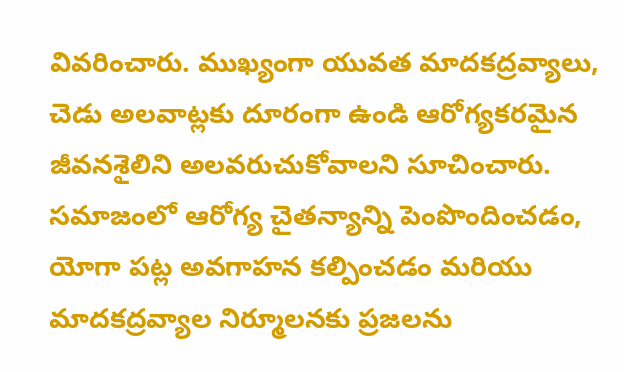వివరించారు. ముఖ్యంగా యువత మాదకద్రవ్యాలు, చెడు అలవాట్లకు దూరంగా ఉండి ఆరోగ్యకరమైన జీవనశైలిని అలవరుచుకోవాలని సూచించారు. సమాజంలో ఆరోగ్య చైతన్యాన్ని పెంపొందించడం, యోగా పట్ల అవగాహన కల్పించడం మరియు మాదకద్రవ్యాల నిర్మూలనకు ప్రజలను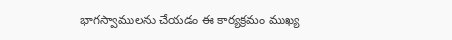భాగస్వాములను చేయడం ఈ కార్యక్రమం ముఖ్య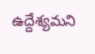ఉద్దేశ్యమని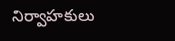నిర్వాహకులు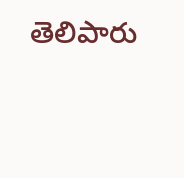తెలిపారు